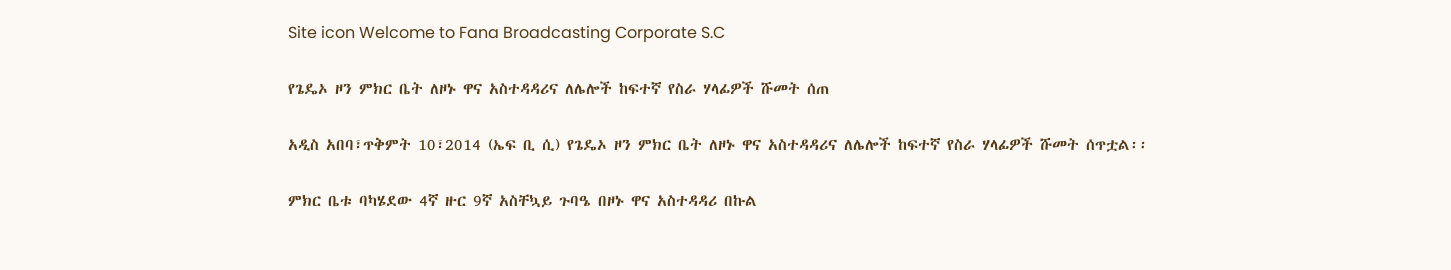Site icon Welcome to Fana Broadcasting Corporate S.C

የጌዴኦ ዞን ምክር ቤት ለዞኑ ዋና አስተዳዳሪና ለሌሎች ከፍተኛ የስራ ሃላፊዎች ሹመት ሰጠ

አዲስ አበባ፣ጥቅምት 10፣2014 (ኤፍ ቢ ሲ) የጌዴኦ ዞን ምክር ቤት ለዞኑ ዋና አስተዳዳሪና ለሌሎች ከፍተኛ የስራ ሃላፊዎች ሹመት ሰጥቷል፡፡

ምክር ቤቱ ባካሄደው 4ኛ ዙር 9ኛ አስቸኳይ ጉባዔ በዞኑ ዋና አስተዳዳሪ በኩል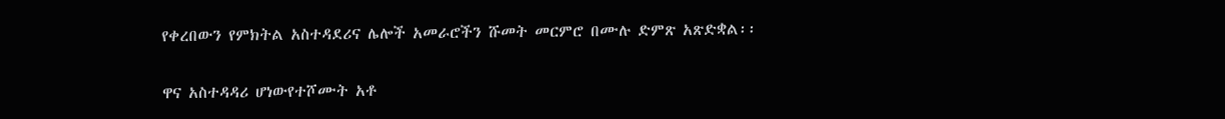የቀረበውን የምክትል አስተዳደሪና ሌሎች አመራሮችን ሹመት መርምሮ በሙሉ ድምጽ አጽድቋል፡፡

ዋና አስተዳዳሪ ሆነውየተሾሙት አቶ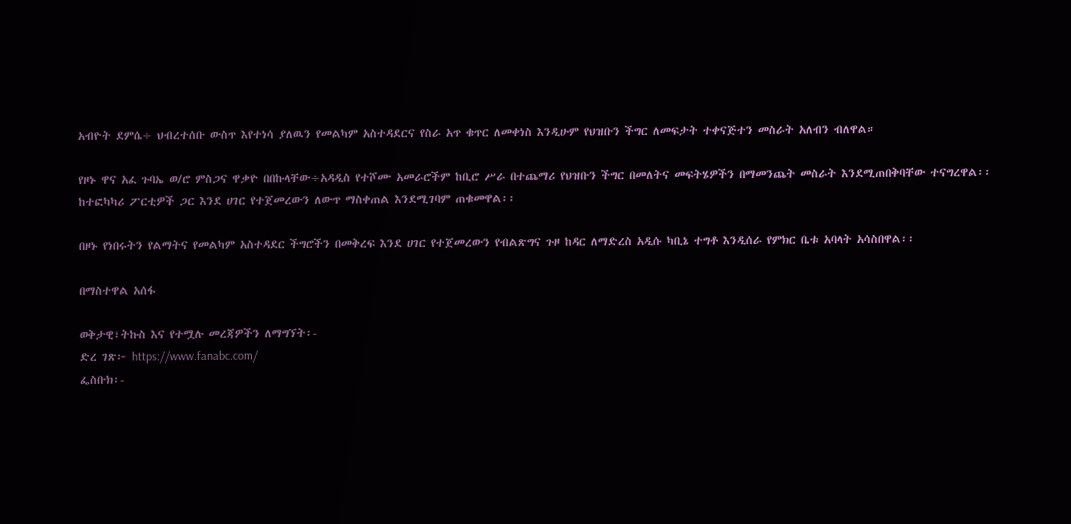አብዮት ደምሴ÷ ህብረተሰቡ ውስጥ እየተነሳ ያለዉን የመልካም አስተዳደርና የስራ አጥ ቁጥር ለመቀነስ እንዲሁም የህዝቡን ችግር ለመፍታት ተቀናጅተን መስራት አለብን ብለዋል።

የዞኑ ዋና አፈ ጉባኤ ወ/ሮ ምስጋና ዋቃዮ በበኩላቸው÷አዳዲስ የተሾሙ አመራሮችም ከቢሮ ሥራ በተጨማሪ የህዝቡን ችግር በመለትና መፍትሄዎችን በማመንጨት መስራት እንደሚጠበቅባቸው ተናግረዋል፡፡
ከተፎካካሪ ፖርቲዎች ጋር እንደ ሀገር የተጀመረውን ለውጥ ማስቀጠል እንደሚገባም ጠቁመዋል፡፡

በዞኑ የነበሩትን የልማትና የመልካም አስተዳደር ችግሮችን በመቅረፍ እንደ ሀገር የተጀመረውን የብልጽግና ጉዞ ከዳር ለማድረስ አዲሱ ካቢኔ ተግቶ እንዲሰራ የምክር ቤቱ አባላት አሳስበዋል፡፡

በማስተዋል አሰፋ

ወቅታዊ፣ትኩስ እና የተሟሉ መረጃዎችን ለማግኘት፡-
ድረ ገጽ፦ https://www.fanabc.com/
ፌስቡክ፡-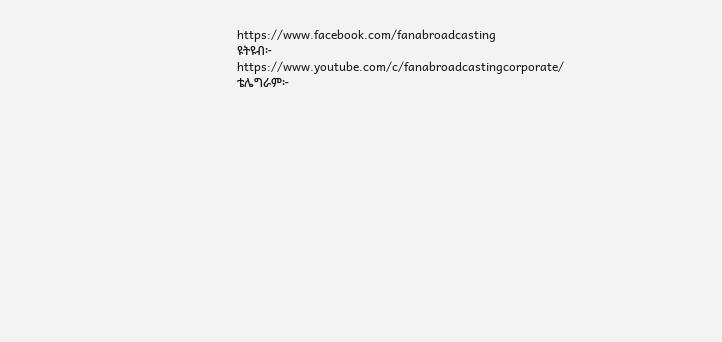https://www.facebook.com/fanabroadcasting
ዩትዩብ፦ https://www.youtube.com/c/fanabroadcastingcorporate/
ቴሌግራም፦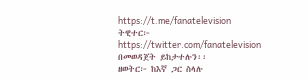https://t.me/fanatelevision
ትዊተር፦ https://twitter.com/fanatelevision በመወዳጀት ይከታተሉን፡፡
ዘወትር፦ ከእኛ ጋር ስላሉ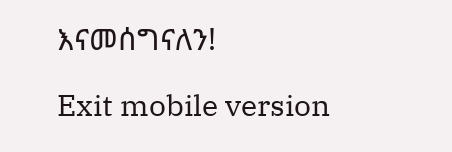እናመሰግናለን!

Exit mobile version